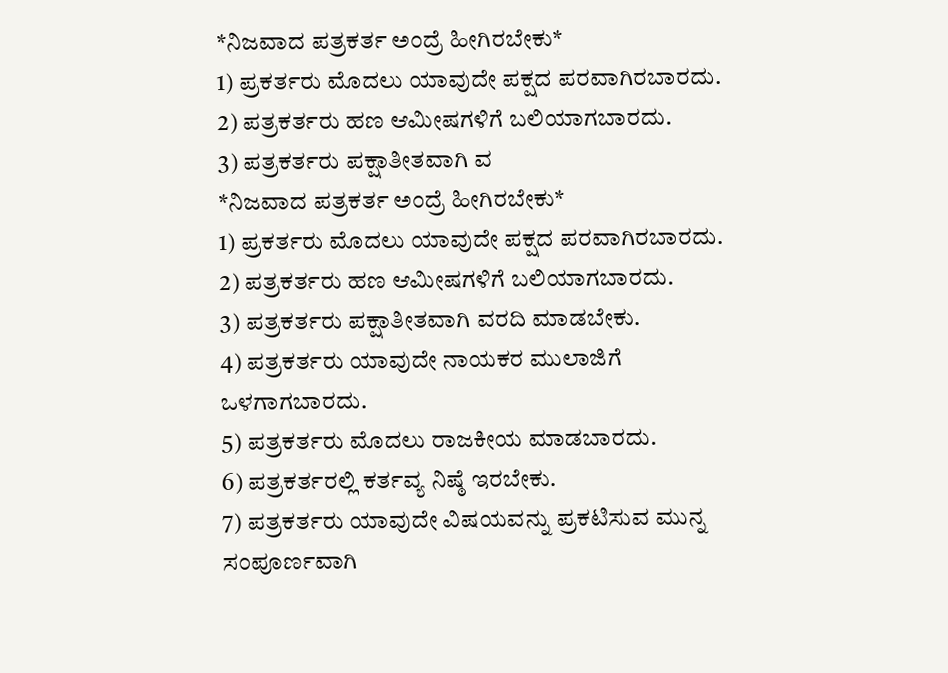*ನಿಜವಾದ ಪತ್ರಕರ್ತ ಅಂದ್ರೆ ಹೀಗಿರಬೇಕು*
1) ಪ್ರಕರ್ತರು ಮೊದಲು ಯಾವುದೇ ಪಕ್ಷದ ಪರವಾಗಿರಬಾರದು.
2) ಪತ್ರಕರ್ತರು ಹಣ ಆಮೀಷಗಳಿಗೆ ಬಲಿಯಾಗಬಾರದು.
3) ಪತ್ರಕರ್ತರು ಪಕ್ಷಾತೀತವಾಗಿ ವ
*ನಿಜವಾದ ಪತ್ರಕರ್ತ ಅಂದ್ರೆ ಹೀಗಿರಬೇಕು*
1) ಪ್ರಕರ್ತರು ಮೊದಲು ಯಾವುದೇ ಪಕ್ಷದ ಪರವಾಗಿರಬಾರದು.
2) ಪತ್ರಕರ್ತರು ಹಣ ಆಮೀಷಗಳಿಗೆ ಬಲಿಯಾಗಬಾರದು.
3) ಪತ್ರಕರ್ತರು ಪಕ್ಷಾತೀತವಾಗಿ ವರದಿ ಮಾಡಬೇಕು.
4) ಪತ್ರಕರ್ತರು ಯಾವುದೇ ನಾಯಕರ ಮುಲಾಜಿಗೆ ಒಳಗಾಗಬಾರದು.
5) ಪತ್ರಕರ್ತರು ಮೊದಲು ರಾಜಕೀಯ ಮಾಡಬಾರದು.
6) ಪತ್ರಕರ್ತರಲ್ಲಿ ಕರ್ತವ್ಯ ನಿಷ್ಠೆ ಇರಬೇಕು.
7) ಪತ್ರಕರ್ತರು ಯಾವುದೇ ವಿಷಯವನ್ನು ಪ್ರಕಟಿಸುವ ಮುನ್ನ ಸಂಪೂರ್ಣವಾಗಿ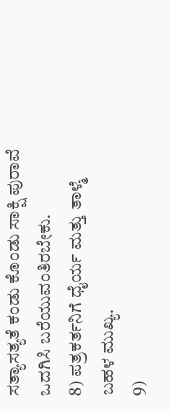ಸತ್ಯಾಸತ್ಯತೆ ಕಂಡು ಕೊಂಡು ಸಾಕ್ಷಿ ಪುರಾವೆ ಒದಗಿಸಿ ಬರೆಯುವಂತಿರಬೇಕು.
8) ಪತ್ರಕರ್ತನಿಗೆ ಧೈರ್ಯ ಮತ್ತು ತಾಳ್ಮೆ ಬಹಳ ಮುಖ್ಯ.
9)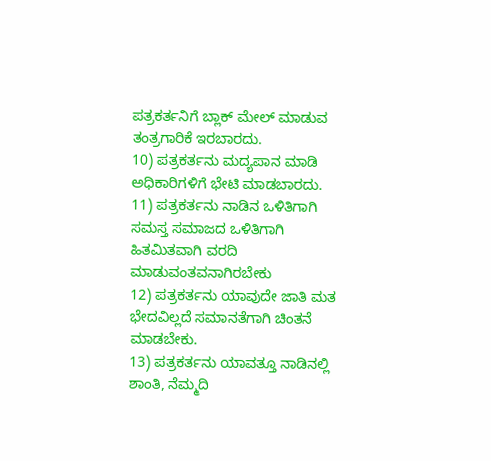ಪತ್ರಕರ್ತನಿಗೆ ಬ್ಲಾಕ್ ಮೇಲ್ ಮಾಡುವ ತಂತ್ರಗಾರಿಕೆ ಇರಬಾರದು.
10) ಪತ್ರಕರ್ತನು ಮದ್ಯಪಾನ ಮಾಡಿ ಅಧಿಕಾರಿಗಳಿಗೆ ಭೇಟಿ ಮಾಡಬಾರದು.
11) ಪತ್ರಕರ್ತನು ನಾಡಿನ ಒಳಿತಿಗಾಗಿ ಸಮಸ್ತ ಸಮಾಜದ ಒಳಿತಿಗಾಗಿ ಹಿತಮಿತವಾಗಿ ವರದಿ ಮಾಡುವಂತವನಾಗಿರಬೇಕು
12) ಪತ್ರಕರ್ತನು ಯಾವುದೇ ಜಾತಿ ಮತ ಭೇದವಿಲ್ಲದೆ ಸಮಾನತೆಗಾಗಿ ಚಿಂತನೆ ಮಾಡಬೇಕು.
13) ಪತ್ರಕರ್ತನು ಯಾವತ್ತೂ ನಾಡಿನಲ್ಲಿ ಶಾಂತಿ, ನೆಮ್ಮದಿ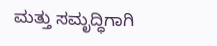ಮತ್ತು ಸಮೃದ್ಧಿಗಾಗಿ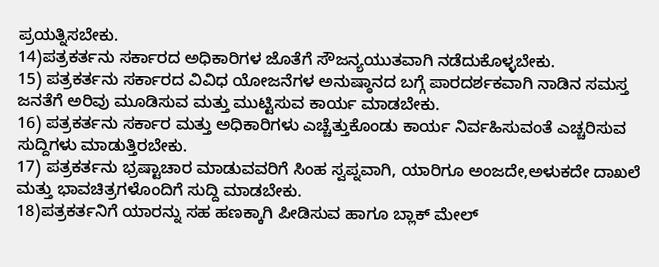ಪ್ರಯತ್ನಿಸಬೇಕು.
14)ಪತ್ರಕರ್ತನು ಸರ್ಕಾರದ ಅಧಿಕಾರಿಗಳ ಜೊತೆಗೆ ಸೌಜನ್ಯಯುತವಾಗಿ ನಡೆದುಕೊಳ್ಳಬೇಕು.
15) ಪತ್ರಕರ್ತನು ಸರ್ಕಾರದ ವಿವಿಧ ಯೋಜನೆಗಳ ಅನುಷ್ಠಾನದ ಬಗ್ಗೆ ಪಾರದರ್ಶಕವಾಗಿ ನಾಡಿನ ಸಮಸ್ತ ಜನತೆಗೆ ಅರಿವು ಮೂಡಿಸುವ ಮತ್ತು ಮುಟ್ಟಿಸುವ ಕಾರ್ಯ ಮಾಡಬೇಕು.
16) ಪತ್ರಕರ್ತನು ಸರ್ಕಾರ ಮತ್ತು ಅಧಿಕಾರಿಗಳು ಎಚ್ಚೆತ್ತುಕೊಂಡು ಕಾರ್ಯ ನಿರ್ವಹಿಸುವಂತೆ ಎಚ್ಚರಿಸುವ ಸುದ್ದಿಗಳು ಮಾಡುತ್ತಿರಬೇಕು.
17) ಪತ್ರಕರ್ತನು ಭ್ರಷ್ಟಾಚಾರ ಮಾಡುವವರಿಗೆ ಸಿಂಹ ಸ್ವಪ್ನವಾಗಿ, ಯಾರಿಗೂ ಅಂಜದೇ,ಅಳುಕದೇ ದಾಖಲೆ ಮತ್ತು ಭಾವಚಿತ್ರಗಳೊಂದಿಗೆ ಸುದ್ದಿ ಮಾಡಬೇಕು.
18)ಪತ್ರಕರ್ತನಿಗೆ ಯಾರನ್ನು ಸಹ ಹಣಕ್ಕಾಗಿ ಪೀಡಿಸುವ ಹಾಗೂ ಬ್ಲಾಕ್ ಮೇಲ್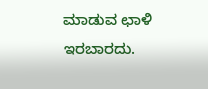ಮಾಡುವ ಛಾಳಿ ಇರಬಾರದು.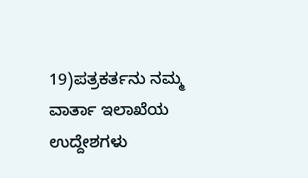19)ಪತ್ರಕರ್ತನು ನಮ್ಮ ವಾರ್ತಾ ಇಲಾಖೆಯ ಉದ್ದೇಶಗಳು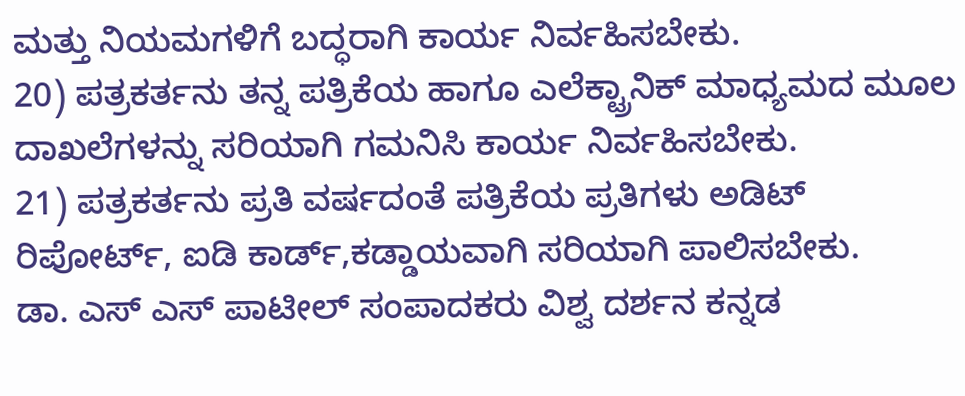ಮತ್ತು ನಿಯಮಗಳಿಗೆ ಬದ್ಧರಾಗಿ ಕಾರ್ಯ ನಿರ್ವಹಿಸಬೇಕು.
20) ಪತ್ರಕರ್ತನು ತನ್ನ ಪತ್ರಿಕೆಯ ಹಾಗೂ ಎಲೆಕ್ಟ್ರಾನಿಕ್ ಮಾಧ್ಯಮದ ಮೂಲ ದಾಖಲೆಗಳನ್ನು ಸರಿಯಾಗಿ ಗಮನಿಸಿ ಕಾರ್ಯ ನಿರ್ವಹಿಸಬೇಕು.
21) ಪತ್ರಕರ್ತನು ಪ್ರತಿ ವರ್ಷದಂತೆ ಪತ್ರಿಕೆಯ ಪ್ರತಿಗಳು ಅಡಿಟ್ ರಿಪೋರ್ಟ್, ಐಡಿ ಕಾರ್ಡ್,ಕಡ್ಡಾಯವಾಗಿ ಸರಿಯಾಗಿ ಪಾಲಿಸಬೇಕು.
ಡಾ. ಎಸ್ ಎಸ್ ಪಾಟೀಲ್ ಸಂಪಾದಕರು ವಿಶ್ವ ದರ್ಶನ ಕನ್ನಡ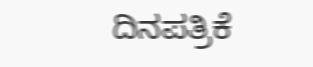ದಿನಪತ್ರಿಕೆ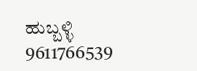ಹುಬ್ಬಳ್ಳಿ
9611766539